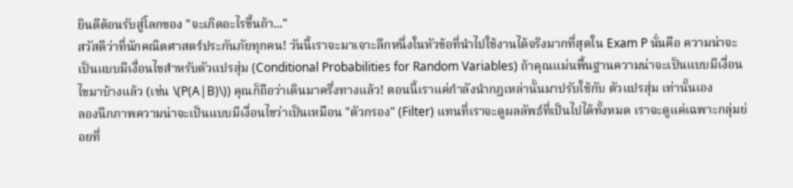ยินดีต้อนรับสู่โลกของ "จะเกิดอะไรขึ้นถ้า..."
สวัสดีว่าที่นักคณิตศาสตร์ประกันภัยทุกคน! วันนี้เราจะมาเจาะลึกหนึ่งในหัวข้อที่นำไปใช้งานได้จริงมากที่สุดใน Exam P นั่นคือ ความน่าจะเป็นแบบมีเงื่อนไขสำหรับตัวแปรสุ่ม (Conditional Probabilities for Random Variables) ถ้าคุณแม่นพื้นฐานความน่าจะเป็นแบบมีเงื่อนไขมาบ้างแล้ว (เช่น \(P(A|B)\)) คุณก็ถือว่าเดินมาครึ่งทางแล้ว! ตอนนี้เราแค่กำลังนำกฎเหล่านั้นมาปรับใช้กับ ตัวแปรสุ่ม เท่านั้นเอง
ลองนึกภาพความน่าจะเป็นแบบมีเงื่อนไขว่าเป็นเหมือน "ตัวกรอง" (Filter) แทนที่เราจะดูผลลัพธ์ที่เป็นไปได้ทั้งหมด เราจะดูแค่เฉพาะกลุ่มย่อยที่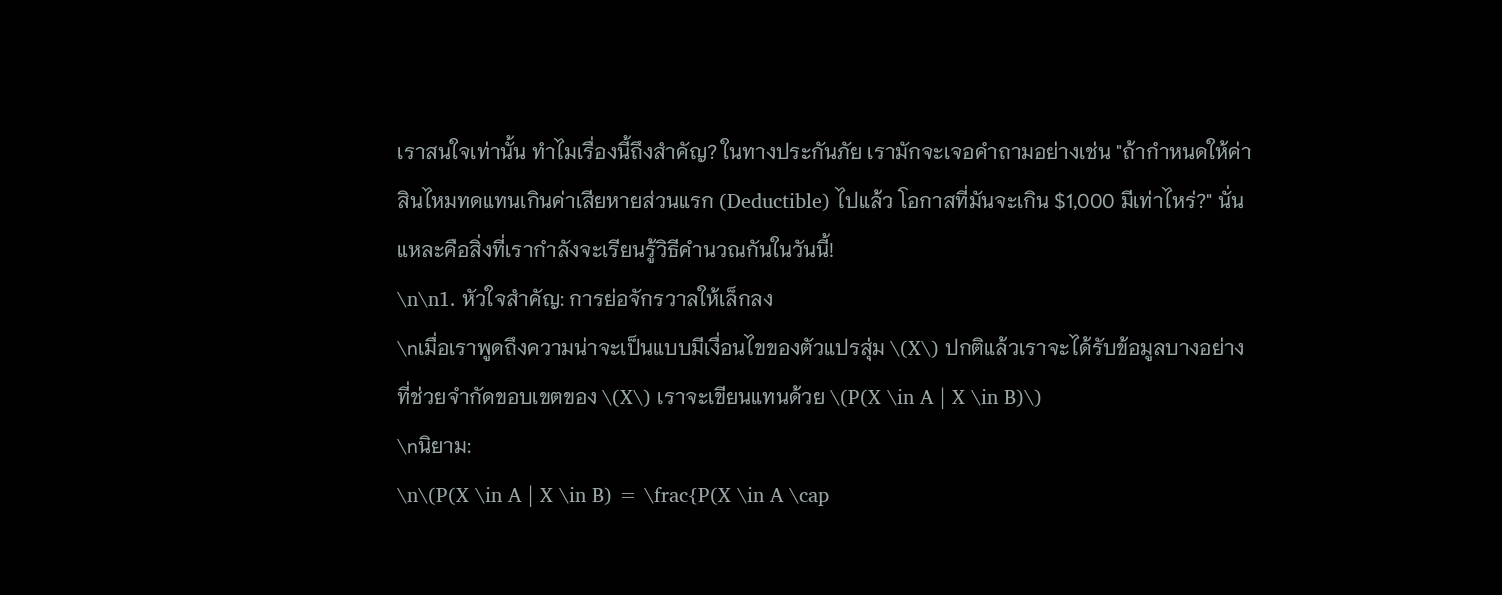เราสนใจเท่านั้น ทำไมเรื่องนี้ถึงสำคัญ? ในทางประกันภัย เรามักจะเจอคำถามอย่างเช่น "ถ้ากำหนดให้ค่าสินไหมทดแทนเกินค่าเสียหายส่วนแรก (Deductible) ไปแล้ว โอกาสที่มันจะเกิน $1,000 มีเท่าไหร่?" นั่นแหละคือสิ่งที่เรากำลังจะเรียนรู้วิธีคำนวณกันในวันนี้!
\n\n1. หัวใจสำคัญ: การย่อจักรวาลให้เล็กลง
\nเมื่อเราพูดถึงความน่าจะเป็นแบบมีเงื่อนไขของตัวแปรสุ่ม \(X\) ปกติแล้วเราจะได้รับข้อมูลบางอย่างที่ช่วยจำกัดขอบเขตของ \(X\) เราจะเขียนแทนด้วย \(P(X \in A | X \in B)\)
\nนิยาม:
\n\(P(X \in A | X \in B) = \frac{P(X \in A \cap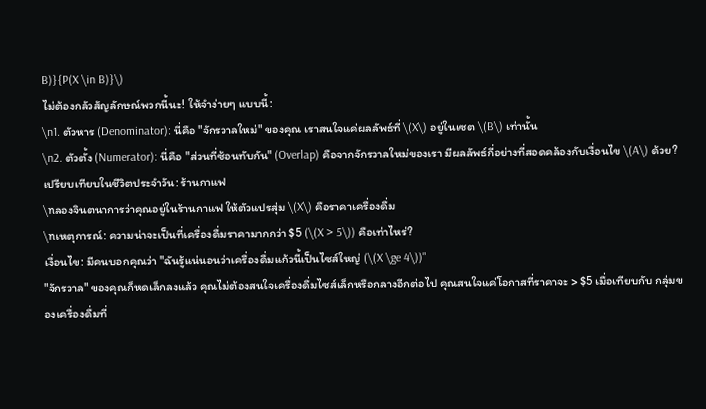B)}{P(X \in B)}\)
ไม่ต้องกลัวสัญลักษณ์พวกนี้นะ! ให้จำง่ายๆ แบบนี้:
\n1. ตัวหาร (Denominator): นี่คือ "จักรวาลใหม่" ของคุณ เราสนใจแค่ผลลัพธ์ที่ \(X\) อยู่ในเซต \(B\) เท่านั้น
\n2. ตัวตั้ง (Numerator): นี่คือ "ส่วนที่ซ้อนทับกัน" (Overlap) คือจากจักรวาลใหม่ของเรา มีผลลัพธ์กี่อย่างที่สอดคล้องกับเงื่อนไข \(A\) ด้วย?
เปรียบเทียบในชีวิตประจำวัน: ร้านกาแฟ
\nลองจินตนาการว่าคุณอยู่ในร้านกาแฟ ให้ตัวแปรสุ่ม \(X\) คือราคาเครื่องดื่ม
\nเหตุการณ์: ความน่าจะเป็นที่เครื่องดื่มราคามากกว่า $5 (\(X > 5\)) คือเท่าไหร่?
เงื่อนไข: มีคนบอกคุณว่า "ฉันรู้แน่นอนว่าเครื่องดื่มแก้วนี้เป็นไซส์ใหญ่ (\(X \ge 4\))"
"จักรวาล" ของคุณก็หดเล็กลงแล้ว คุณไม่ต้องสนใจเครื่องดื่มไซส์เล็กหรือกลางอีกต่อไป คุณสนใจแค่โอกาสที่ราคาจะ > $5 เมื่อเทียบกับ กลุ่มของเครื่องดื่มที่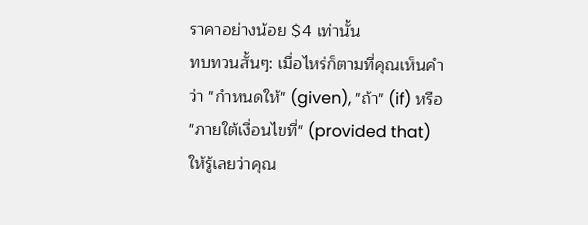ราคาอย่างน้อย $4 เท่านั้น
ทบทวนสั้นๆ: เมื่อไหร่ก็ตามที่คุณเห็นคำว่า "กำหนดให้" (given), "ถ้า" (if) หรือ "ภายใต้เงื่อนไขที่" (provided that) ให้รู้เลยว่าคุณ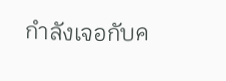กำลังเจอกับค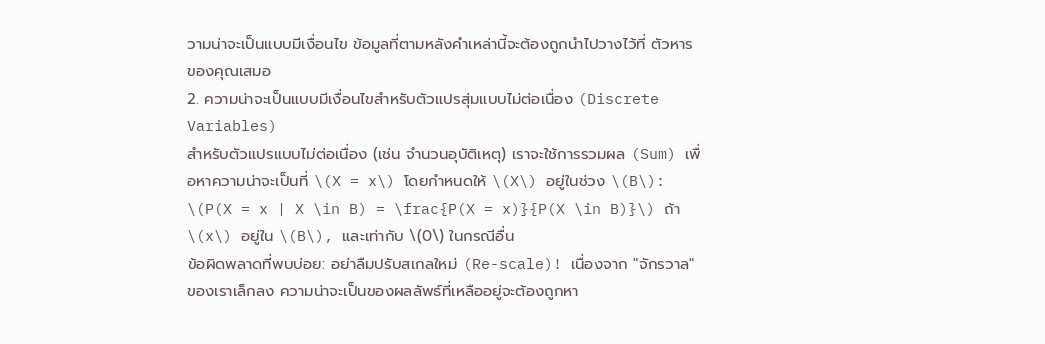วามน่าจะเป็นแบบมีเงื่อนไข ข้อมูลที่ตามหลังคำเหล่านี้จะต้องถูกนำไปวางไว้ที่ ตัวหาร ของคุณเสมอ
2. ความน่าจะเป็นแบบมีเงื่อนไขสำหรับตัวแปรสุ่มแบบไม่ต่อเนื่อง (Discrete Variables)
สำหรับตัวแปรแบบไม่ต่อเนื่อง (เช่น จำนวนอุบัติเหตุ) เราจะใช้การรวมผล (Sum) เพื่อหาความน่าจะเป็นที่ \(X = x\) โดยกำหนดให้ \(X\) อยู่ในช่วง \(B\):
\(P(X = x | X \in B) = \frac{P(X = x)}{P(X \in B)}\) ถ้า \(x\) อยู่ใน \(B\), และเท่ากับ \(0\) ในกรณีอื่น
ข้อผิดพลาดที่พบบ่อย: อย่าลืมปรับสเกลใหม่ (Re-scale)! เนื่องจาก "จักรวาล" ของเราเล็กลง ความน่าจะเป็นของผลลัพธ์ที่เหลืออยู่จะต้องถูกหา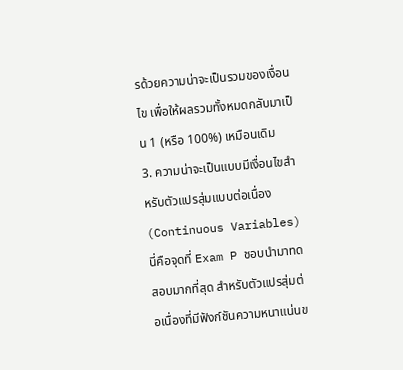รด้วยความน่าจะเป็นรวมของเงื่อนไข เพื่อให้ผลรวมทั้งหมดกลับมาเป็น 1 (หรือ 100%) เหมือนเดิม
3. ความน่าจะเป็นแบบมีเงื่อนไขสำหรับตัวแปรสุ่มแบบต่อเนื่อง (Continuous Variables)
นี่คือจุดที่ Exam P ชอบนำมาทดสอบมากที่สุด สำหรับตัวแปรสุ่มต่อเนื่องที่มีฟังก์ชันความหนาแน่นข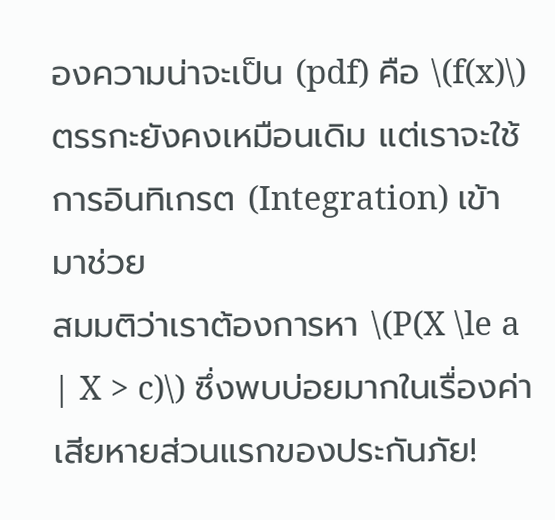องความน่าจะเป็น (pdf) คือ \(f(x)\) ตรรกะยังคงเหมือนเดิม แต่เราจะใช้ การอินทิเกรต (Integration) เข้ามาช่วย
สมมติว่าเราต้องการหา \(P(X \le a | X > c)\) ซึ่งพบบ่อยมากในเรื่องค่าเสียหายส่วนแรกของประกันภัย!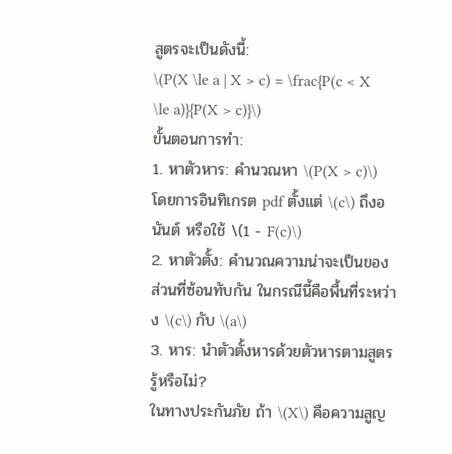สูตรจะเป็นดังนี้:
\(P(X \le a | X > c) = \frac{P(c < X \le a)}{P(X > c)}\)
ขั้นตอนการทำ:
1. หาตัวหาร: คำนวณหา \(P(X > c)\) โดยการอินทิเกรต pdf ตั้งแต่ \(c\) ถึงอนันต์ หรือใช้ \(1 - F(c)\)
2. หาตัวตั้ง: คำนวณความน่าจะเป็นของส่วนที่ซ้อนทับกัน ในกรณีนี้คือพื้นที่ระหว่าง \(c\) กับ \(a\)
3. หาร: นำตัวตั้งหารด้วยตัวหารตามสูตร
รู้หรือไม่?
ในทางประกันภัย ถ้า \(X\) คือความสูญ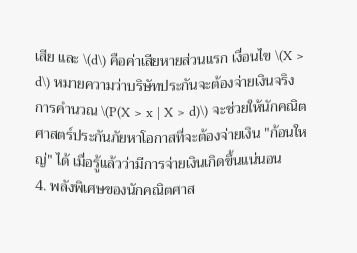เสีย และ \(d\) คือค่าเสียหายส่วนแรก เงื่อนไข \(X > d\) หมายความว่าบริษัทประกันจะต้องจ่ายเงินจริง การคำนวณ \(P(X > x | X > d)\) จะช่วยให้นักคณิตศาสตร์ประกันภัยหาโอกาสที่จะต้องจ่ายเงิน "ก้อนใหญ่" ได้ เมื่อรู้แล้วว่ามีการจ่ายเงินเกิดขึ้นแน่นอน
4. พลังพิเศษของนักคณิตศาส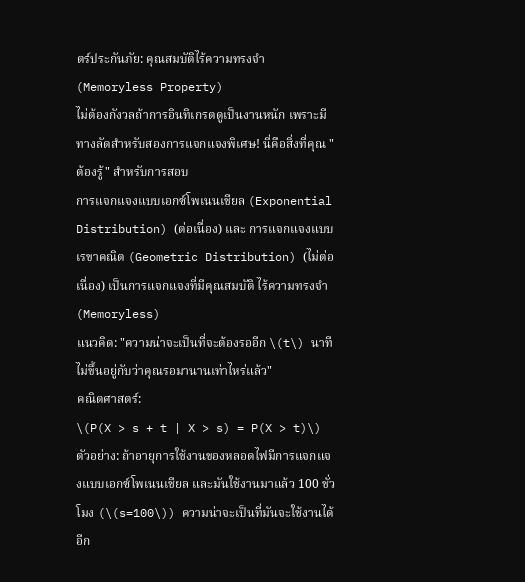ตร์ประกันภัย: คุณสมบัติไร้ความทรงจำ (Memoryless Property)
ไม่ต้องกังวลถ้าการอินทิเกรตดูเป็นงานหนัก เพราะมีทางลัดสำหรับสองการแจกแจงพิเศษ! นี่คือสิ่งที่คุณ "ต้องรู้" สำหรับการสอบ
การแจกแจงแบบเอกซ์โพเนนเชียล (Exponential Distribution) (ต่อเนื่อง) และ การแจกแจงแบบเรขาคณิต (Geometric Distribution) (ไม่ต่อเนื่อง) เป็นการแจกแจงที่มีคุณสมบัติ ไร้ความทรงจำ (Memoryless)
แนวคิด: "ความน่าจะเป็นที่จะต้องรออีก \(t\) นาที ไม่ขึ้นอยู่กับว่าคุณรอมานานเท่าไหร่แล้ว"
คณิตศาสตร์:
\(P(X > s + t | X > s) = P(X > t)\)
ตัวอย่าง: ถ้าอายุการใช้งานของหลอดไฟมีการแจกแจงแบบเอกซ์โพเนนเชียล และมันใช้งานมาแล้ว 100 ชั่วโมง (\(s=100\)) ความน่าจะเป็นที่มันจะใช้งานได้ อีก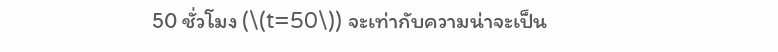50 ชั่วโมง (\(t=50\)) จะเท่ากับความน่าจะเป็น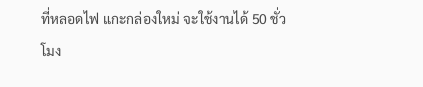ที่หลอดไฟ แกะกล่องใหม่ จะใช้งานได้ 50 ชั่วโมง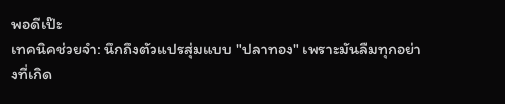พอดีเป๊ะ
เทคนิคช่วยจำ: นึกถึงตัวแปรสุ่มแบบ "ปลาทอง" เพราะมันลืมทุกอย่างที่เกิด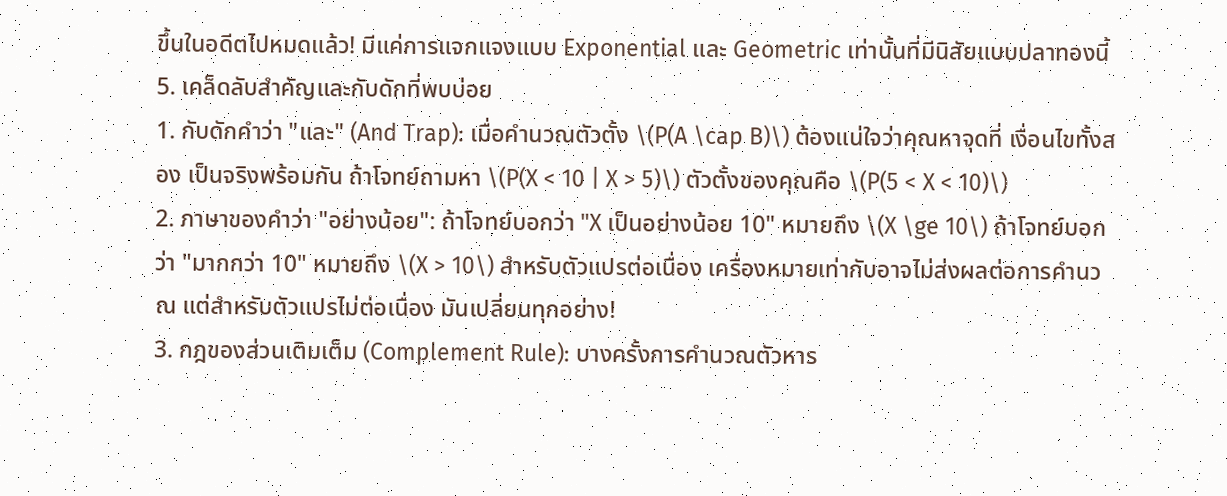ขึ้นในอดีตไปหมดแล้ว! มีแค่การแจกแจงแบบ Exponential และ Geometric เท่านั้นที่มีนิสัยแบบปลาทองนี้
5. เคล็ดลับสำคัญและกับดักที่พบบ่อย
1. กับดักคำว่า "และ" (And Trap): เมื่อคำนวณตัวตั้ง \(P(A \cap B)\) ต้องแน่ใจว่าคุณหาจุดที่ เงื่อนไขทั้งสอง เป็นจริงพร้อมกัน ถ้าโจทย์ถามหา \(P(X < 10 | X > 5)\) ตัวตั้งของคุณคือ \(P(5 < X < 10)\)
2. ภาษาของคำว่า "อย่างน้อย": ถ้าโจทย์บอกว่า "X เป็นอย่างน้อย 10" หมายถึง \(X \ge 10\) ถ้าโจทย์บอกว่า "มากกว่า 10" หมายถึง \(X > 10\) สำหรับตัวแปรต่อเนื่อง เครื่องหมายเท่ากับอาจไม่ส่งผลต่อการคำนวณ แต่สำหรับตัวแปรไม่ต่อเนื่อง มันเปลี่ยนทุกอย่าง!
3. กฎของส่วนเติมเต็ม (Complement Rule): บางครั้งการคำนวณตัวหาร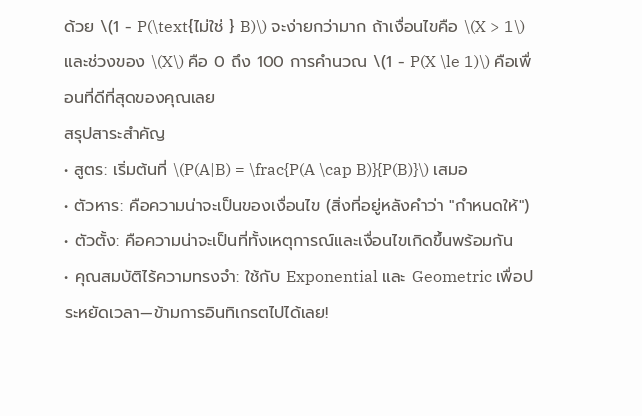ด้วย \(1 - P(\text{ไม่ใช่ } B)\) จะง่ายกว่ามาก ถ้าเงื่อนไขคือ \(X > 1\) และช่วงของ \(X\) คือ 0 ถึง 100 การคำนวณ \(1 - P(X \le 1)\) คือเพื่อนที่ดีที่สุดของคุณเลย
สรุปสาระสำคัญ
• สูตร: เริ่มต้นที่ \(P(A|B) = \frac{P(A \cap B)}{P(B)}\) เสมอ
• ตัวหาร: คือความน่าจะเป็นของเงื่อนไข (สิ่งที่อยู่หลังคำว่า "กำหนดให้")
• ตัวตั้ง: คือความน่าจะเป็นที่ทั้งเหตุการณ์และเงื่อนไขเกิดขึ้นพร้อมกัน
• คุณสมบัติไร้ความทรงจำ: ใช้กับ Exponential และ Geometric เพื่อประหยัดเวลา—ข้ามการอินทิเกรตไปได้เลย!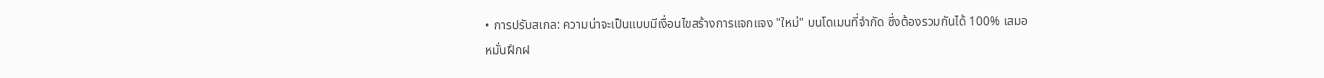• การปรับสเกล: ความน่าจะเป็นแบบมีเงื่อนไขสร้างการแจกแจง "ใหม่" บนโดเมนที่จำกัด ซึ่งต้องรวมกันได้ 100% เสมอ
หมั่นฝึกฝ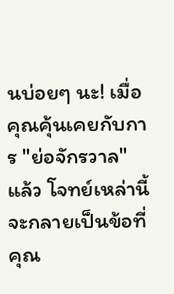นบ่อยๆ นะ! เมื่อคุณคุ้นเคยกับการ "ย่อจักรวาล" แล้ว โจทย์เหล่านี้จะกลายเป็นข้อที่คุณ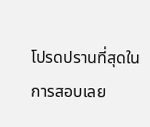โปรดปรานที่สุดในการสอบเลย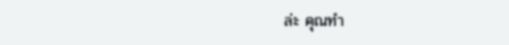ล่ะ คุณทำ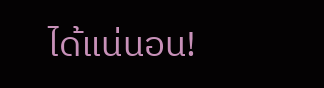ได้แน่นอน!